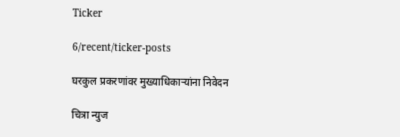Ticker

6/recent/ticker-posts

घरकुल प्रकरणांवर मुख्याधिकाऱ्यांना निवेदन

चित्रा न्युज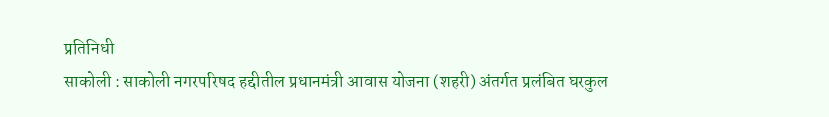प्रतिनिधी
साकोली : साकोली नगरपरिषद हद्दीतील प्रधानमंत्री आवास योजना (शहरी) अंतर्गत प्रलंबित घरकुल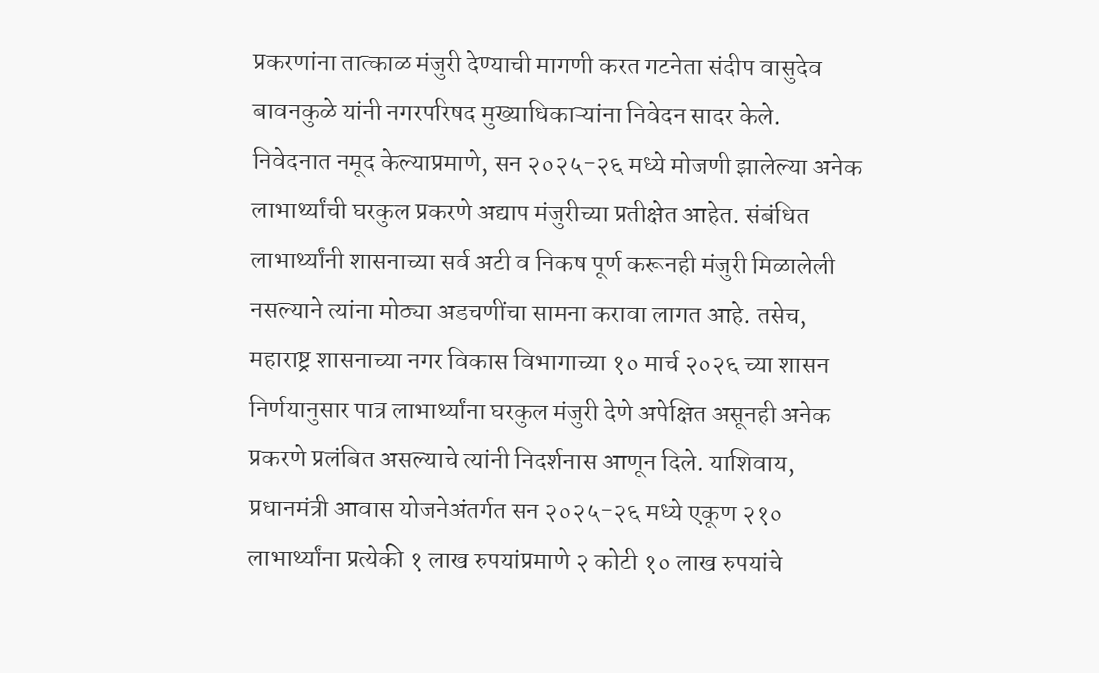प्रकरणांना तात्काळ मंजुरी देण्याची मागणी करत गटनेता संदीप वासुदेव बावनकुळे यांनी नगरपरिषद मुख्याधिकाऱ्यांना निवेदन सादर केले.
निवेदनात नमूद केल्याप्रमाणे, सन २०२५-२६ मध्ये मोजणी झालेल्या अनेक लाभार्थ्यांची घरकुल प्रकरणे अद्याप मंजुरीच्या प्रतीक्षेत आहेत. संबंधित लाभार्थ्यांनी शासनाच्या सर्व अटी व निकष पूर्ण करूनही मंजुरी मिळालेली नसल्याने त्यांना मोठ्या अडचणींचा सामना करावा लागत आहे. तसेच, महाराष्ट्र शासनाच्या नगर विकास विभागाच्या १० मार्च २०२६ च्या शासन निर्णयानुसार पात्र लाभार्थ्यांना घरकुल मंजुरी देणे अपेक्षित असूनही अनेक प्रकरणे प्रलंबित असल्याचे त्यांनी निदर्शनास आणून दिले. याशिवाय, प्रधानमंत्री आवास योजनेअंतर्गत सन २०२५-२६ मध्ये एकूण २१० लाभार्थ्यांना प्रत्येकी १ लाख रुपयांप्रमाणे २ कोटी १० लाख रुपयांचे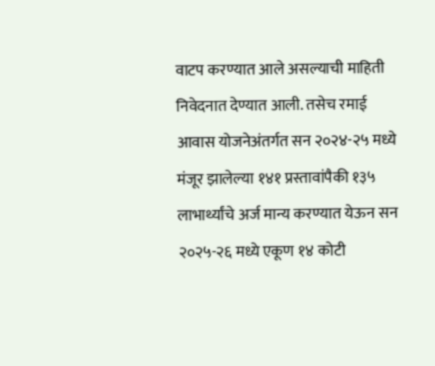वाटप करण्यात आले असल्याची माहिती निवेदनात देण्यात आली. तसेच रमाई आवास योजनेअंतर्गत सन २०२४-२५ मध्ये मंजूर झालेल्या १४१ प्रस्तावांपैकी १३५ लाभार्थ्यांचे अर्ज मान्य करण्यात येऊन सन २०२५-२६ मध्ये एकूण १४ कोटी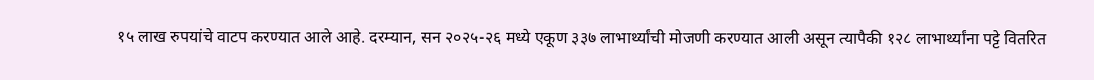१५ लाख रुपयांचे वाटप करण्यात आले आहे. दरम्यान, सन २०२५-२६ मध्ये एकूण ३३७ लाभार्थ्यांची मोजणी करण्यात आली असून त्यापैकी १२८ लाभार्थ्यांना पट्टे वितरित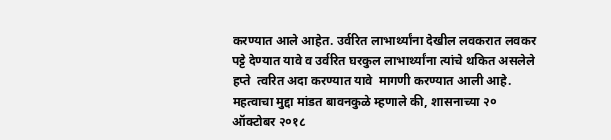करण्यात आले आहेत. उर्वरित लाभार्थ्यांना देखील लवकरात लवकर पट्टे देण्यात यावे व उर्वरित घरकुल लाभार्थ्यांना त्यांचे थकित असलेले हप्ते  त्वरित अदा करण्यात यावे  मागणी करण्यात आली आहे. महत्वाचा मुद्दा मांडत बावनकुळे म्हणाले की, शासनाच्या २० ऑक्टोबर २०१८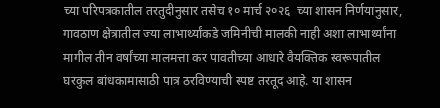च्या परिपत्रकातील तरतुदीनुसार तसेच १० मार्च २०२६  च्या शासन निर्णयानुसार, गावठाण क्षेत्रातील ज्या लाभार्थ्यांकडे जमिनीची मालकी नाही अशा लाभार्थ्यांना मागील तीन वर्षांच्या मालमत्ता कर पावतीच्या आधारे वैयक्तिक स्वरूपातील घरकुल बांधकामासाठी पात्र ठरविण्याची स्पष्ट तरतूद आहे. या शासन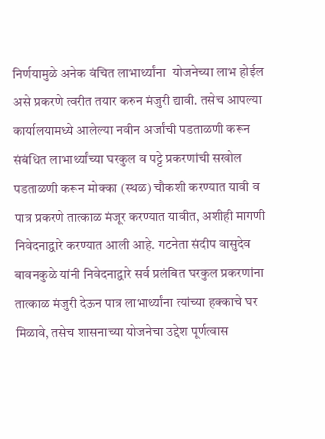निर्णयामुळे अनेक वंचित लाभार्थ्यांना  योजनेच्या लाभ होईल असे प्रकरणे त्वरीत तयार करुन मंजुरी द्यावी. तसेच आपल्या कार्यालयामध्ये आलेल्या नवीन अर्जांची पडताळणी करून संबंधित लाभार्थ्यांच्या घरकुल व पट्टे प्रकरणांची सखोल पडताळणी करून मोक्का (स्थळ) चौकशी करण्यात यावी व पात्र प्रकरणे तात्काळ मंजूर करण्यात यावीत, अशीही मागणी निवेदनाद्वारे करण्यात आली आहे. गटनेता संदीप वासुदेव बावनकुळे यांनी निवेदनाद्वारे सर्व प्रलंबित घरकुल प्रकरणांना तात्काळ मंजुरी देऊन पात्र लाभार्थ्यांना त्यांच्या हक्काचे घर मिळावे, तसेच शासनाच्या योजनेचा उद्देश पूर्णत्वास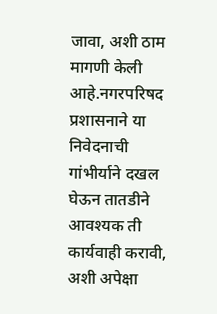जावा, अशी ठाम मागणी केली आहे.नगरपरिषद प्रशासनाने या निवेदनाची गांभीर्याने दखल घेऊन तातडीने आवश्यक ती कार्यवाही करावी, अशी अपेक्षा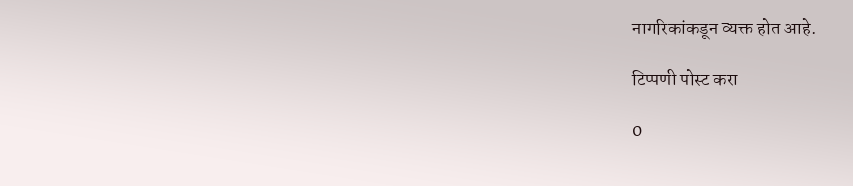नागरिकांकडून व्यक्त होत आहे.

टिप्पणी पोस्ट करा

0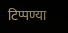टिप्पण्या